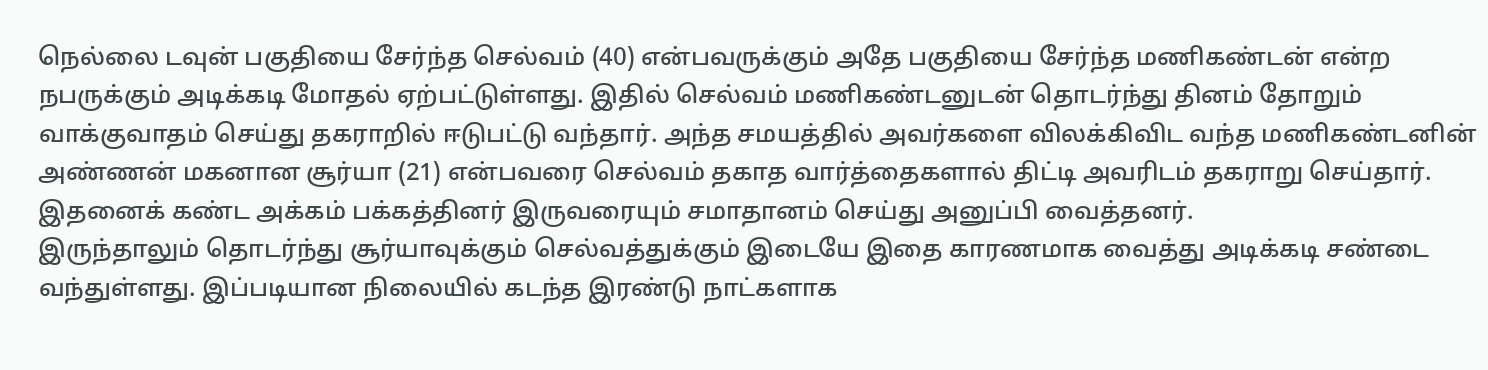நெல்லை டவுன் பகுதியை சேர்ந்த செல்வம் (40) என்பவருக்கும் அதே பகுதியை சேர்ந்த மணிகண்டன் என்ற நபருக்கும் அடிக்கடி மோதல் ஏற்பட்டுள்ளது. இதில் செல்வம் மணிகண்டனுடன் தொடர்ந்து தினம் தோறும் வாக்குவாதம் செய்து தகராறில் ஈடுபட்டு வந்தார். அந்த சமயத்தில் அவர்களை விலக்கிவிட வந்த மணிகண்டனின் அண்ணன் மகனான சூர்யா (21) என்பவரை செல்வம் தகாத வார்த்தைகளால் திட்டி அவரிடம் தகராறு செய்தார். இதனைக் கண்ட அக்கம் பக்கத்தினர் இருவரையும் சமாதானம் செய்து அனுப்பி வைத்தனர்.
இருந்தாலும் தொடர்ந்து சூர்யாவுக்கும் செல்வத்துக்கும் இடையே இதை காரணமாக வைத்து அடிக்கடி சண்டை வந்துள்ளது. இப்படியான நிலையில் கடந்த இரண்டு நாட்களாக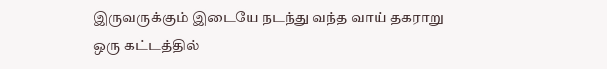இருவருக்கும் இடையே நடந்து வந்த வாய் தகராறு ஒரு கட்டத்தில்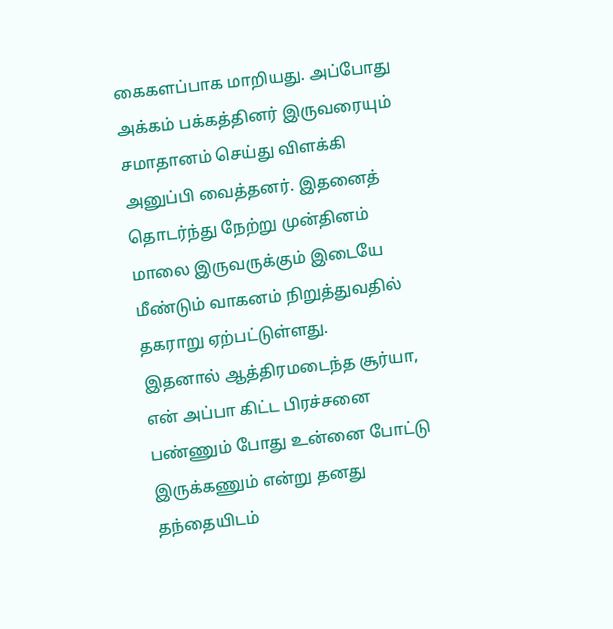கைகளப்பாக மாறியது. அப்போது அக்கம் பக்கத்தினர் இருவரையும் சமாதானம் செய்து விளக்கி அனுப்பி வைத்தனர். இதனைத் தொடர்ந்து நேற்று முன்தினம் மாலை இருவருக்கும் இடையே மீண்டும் வாகனம் நிறுத்துவதில் தகராறு ஏற்பட்டுள்ளது.
இதனால் ஆத்திரமடைந்த சூர்யா, என் அப்பா கிட்ட பிரச்சனை பண்ணும் போது உன்னை போட்டு இருக்கணும் என்று தனது தந்தையிடம்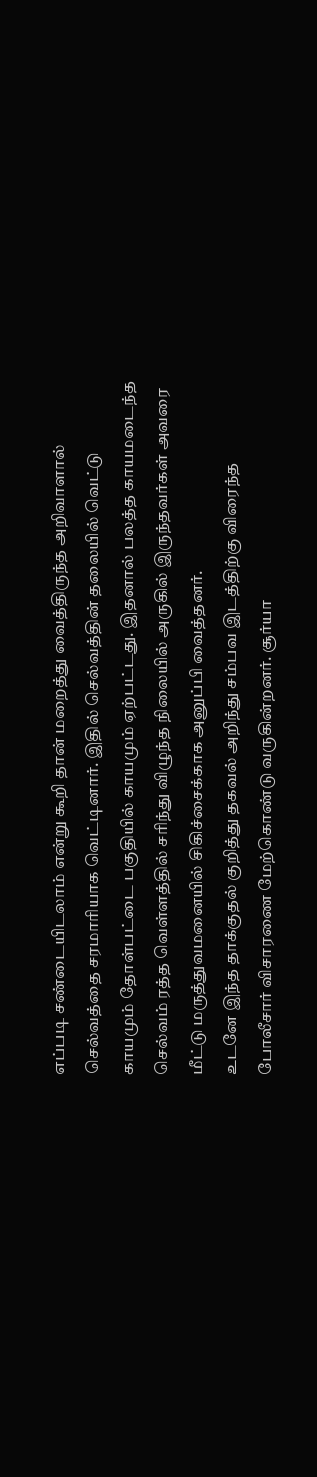எப்படி சண்டையிடலாம் என்று கூறி தான் மறைத்து வைத்திருந்த அறிவாளால் செல்வத்தை சரமாரியாக வெட்டினார். இதில் செல்வத்தின் தலையில் வெட்டு காயமும் தோள்பட்டை பகுதியில் காயமும் ஏற்பட்டது. இதனால் பலத்த காயமடைந்த செல்வம் ரத்த வெள்ளத்தில் சரிந்து விழுந்த நிலையில் அருகில் இருந்தவர்கள் அவரை மீட்டு மருத்துவமனையில் சிகிச்சைக்காக அனுப்பி வைத்தனர்.
உடனே இந்த தாக்குதல் குறித்து தகவல் அறிந்து சம்பவ இடத்திற்கு விரைந்த போலீசார் விசாரணை மேற்கொண்டு வருகின்றனர். சூர்யா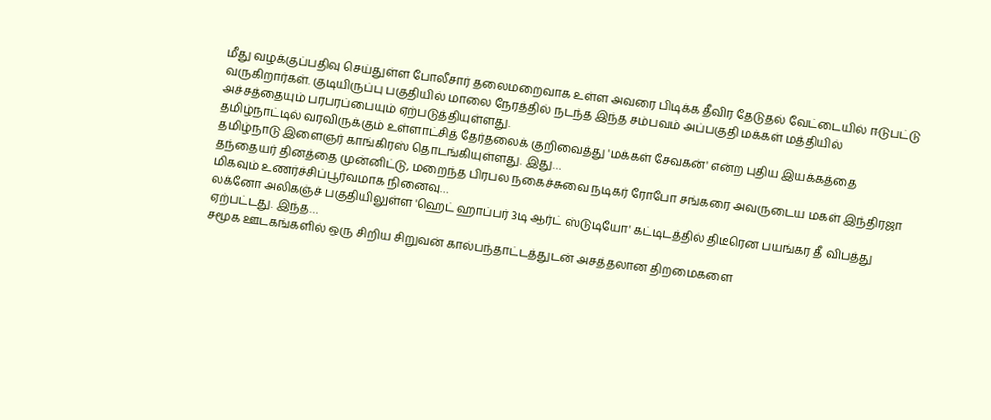மீது வழக்குப்பதிவு செய்துள்ள போலீசார் தலைமறைவாக உள்ள அவரை பிடிக்க தீவிர தேடுதல் வேட்டையில் ஈடுபட்டு வருகிறார்கள். குடியிருப்பு பகுதியில் மாலை நேரத்தில் நடந்த இந்த சம்பவம் அப்பகுதி மக்கள் மத்தியில் அச்சத்தையும் பரபரப்பையும் ஏற்படுத்தியுள்ளது.
தமிழ்நாட்டில் வரவிருக்கும் உள்ளாட்சித் தேர்தலைக் குறிவைத்து 'மக்கள் சேவகன்' என்ற புதிய இயக்கத்தை தமிழ்நாடு இளைஞர் காங்கிரஸ் தொடங்கியுள்ளது. இது…
தந்தையர் தினத்தை முன்னிட்டு, மறைந்த பிரபல நகைச்சுவை நடிகர் ரோபோ சங்கரை அவருடைய மகள் இந்திரஜா மிகவும் உணர்ச்சிப்பூர்வமாக நினைவு…
லக்னோ அலிகஞ்ச் பகுதியிலுள்ள 'ஹெட் ஹாப்பர் 3டி ஆர்ட் ஸ்டுடியோ' கட்டிடத்தில் திடீரென பயங்கர தீ விபத்து ஏற்பட்டது. இந்த…
சமூக ஊடகங்களில் ஒரு சிறிய சிறுவன் கால்பந்தாட்டத்துடன் அசத்தலான திறமைகளை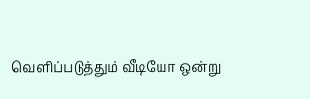வெளிப்படுத்தும் வீடியோ ஒன்று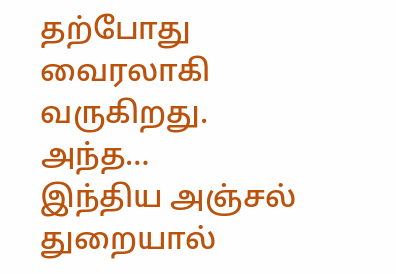தற்போது வைரலாகி வருகிறது. அந்த…
இந்திய அஞ்சல் துறையால்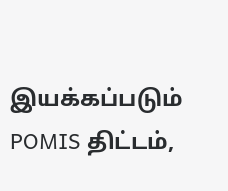இயக்கப்படும் POMIS திட்டம்,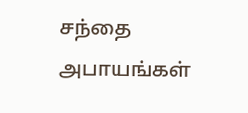சந்தை அபாயங்கள்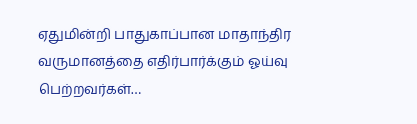ஏதுமின்றி பாதுகாப்பான மாதாந்திர வருமானத்தை எதிர்பார்க்கும் ஓய்வு பெற்றவர்கள்…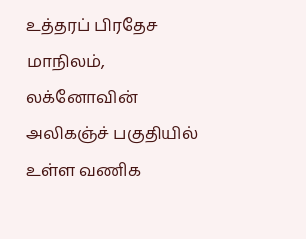உத்தரப் பிரதேச மாநிலம், லக்னோவின் அலிகஞ்ச் பகுதியில் உள்ள வணிக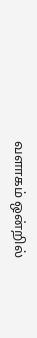வளாகம் ஒன்றில்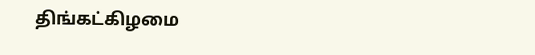திங்கட்கிழமை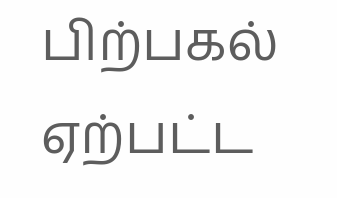பிற்பகல் ஏற்பட்ட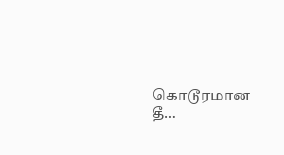கொடூரமான தீ…